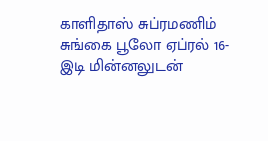காளிதாஸ் சுப்ரமணிம்
சுங்கை பூலோ ஏப்ரல் 16-
இடி மின்னலுடன்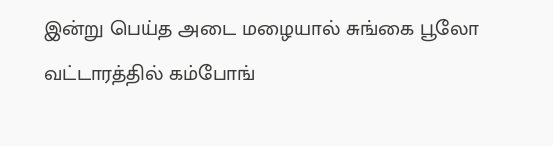இன்று பெய்த அடை மழையால் சுங்கை பூலோ வட்டாரத்தில் கம்போங்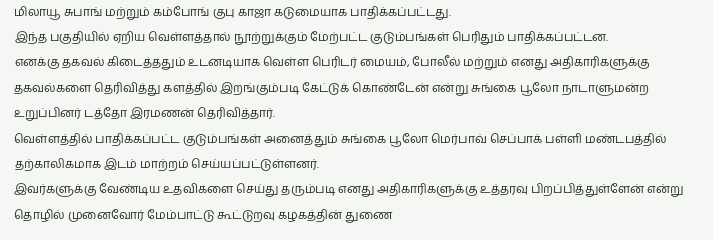மிலாயூ சுபாங் மற்றும் கம்போங் குபு காஜா கடுமையாக பாதிக்கப்பட்டது.
இந்த பகுதியில் ஏறிய வெள்ளத்தால் நூற்றுக்கும் மேற்பட்ட குடும்பங்கள் பெரிதும் பாதிக்கப்பட்டன.
எனக்கு தகவல் கிடைத்ததும் உடனடியாக வெள்ள பெரிடர் மையம், போலீல் மற்றும் எனது அதிகாரிகளுக்கு தகவல்களை தெரிவித்து களத்தில் இறங்கும்படி கேட்டுக் கொண்டேன் என்று சுங்கை பூலோ நாடாளுமன்ற உறுப்பினர் டத்தோ இரமணன் தெரிவித்தார்.
வெள்ளத்தில் பாதிக்கப்பட்ட குடும்பங்கள் அனைத்தும் சுங்கை பூலோ மெர்பாவ் செப்பாக் பள்ளி மண்டபத்தில் தற்காலிகமாக இடம் மாற்றம் செய்யப்பட்டுள்ளனர்.
இவர்களுக்கு வேண்டிய உதவிகளை செய்து தரும்படி எனது அதிகாரிகளுக்கு உத்தரவு பிறப்பித்துள்ளேன் என்று தொழில் முனைவோர் மேம்பாட்டு கூட்டுறவு கழகத்தின் துணை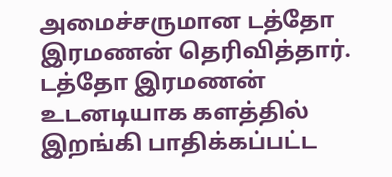அமைச்சருமான டத்தோ இரமணன் தெரிவித்தார்.
டத்தோ இரமணன் உடனடியாக களத்தில் இறங்கி பாதிக்கப்பட்ட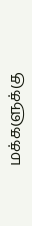மக்களுக்கு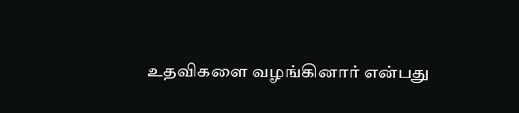உதவிகளை வழங்கினார் என்பது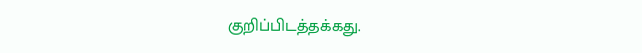குறிப்பிடத்தக்கது.